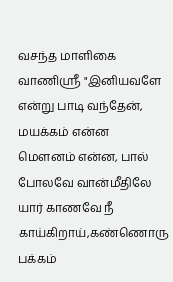வசந்த மாளிகை வாணிஸ்ரீ "இனியவளே என்று பாடி வந்தேன், மயக்கம் என்ன மௌனம் என்ன, பால் போலவே வான்மீதிலே யார் காணவே நீ காய்கிறாய்,கண்ணொரு பக்கம்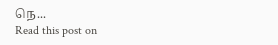நெ...
Read this post on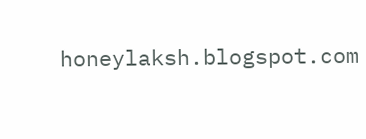honeylaksh.blogspot.com